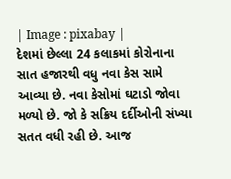| Image : pixabay |
દેશમાં છેલ્લા 24 કલાકમાં કોરોનાના સાત હજારથી વધુ નવા કેસ સામે આવ્યા છે. નવા કેસોમાં ઘટાડો જોવા મળ્યો છે. જો કે સક્રિય દર્દીઓની સંખ્યા સતત વધી રહી છે. આજ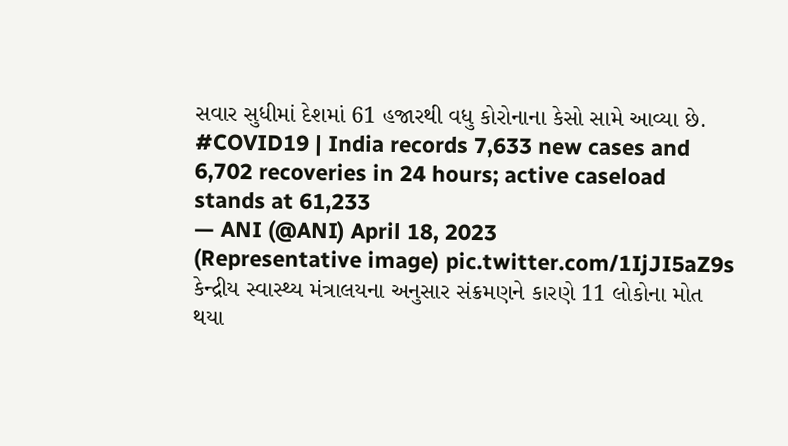સવાર સુધીમાં દેશમાં 61 હજારથી વધુ કોરોનાના કેસો સામે આવ્યા છે.
#COVID19 | India records 7,633 new cases and 6,702 recoveries in 24 hours; active caseload stands at 61,233
— ANI (@ANI) April 18, 2023
(Representative image) pic.twitter.com/1IjJI5aZ9s
કેન્દ્રીય સ્વાસ્થ્ય મંત્રાલયના અનુસાર સંક્રમણને કારણે 11 લોકોના મોત થયા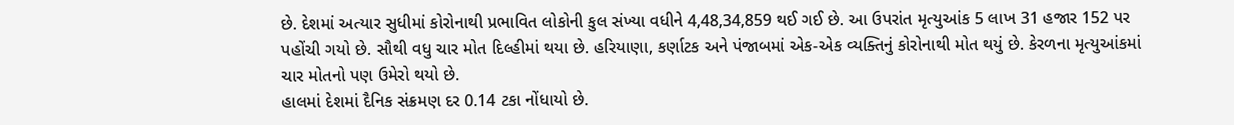છે. દેશમાં અત્યાર સુધીમાં કોરોનાથી પ્રભાવિત લોકોની કુલ સંખ્યા વધીને 4,48,34,859 થઈ ગઈ છે. આ ઉપરાંત મૃત્યુઆંક 5 લાખ 31 હજાર 152 પર પહોંચી ગયો છે. સૌથી વધુ ચાર મોત દિલ્હીમાં થયા છે. હરિયાણા, કર્ણાટક અને પંજાબમાં એક-એક વ્યક્તિનું કોરોનાથી મોત થયું છે. કેરળના મૃત્યુઆંકમાં ચાર મોતનો પણ ઉમેરો થયો છે.
હાલમાં દેશમાં દૈનિક સંક્રમણ દર 0.14 ટકા નોંધાયો છે.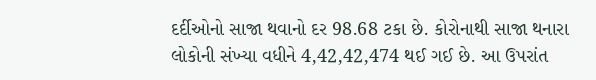દર્દીઓનો સાજા થવાનો દર 98.68 ટકા છે. કોરોનાથી સાજા થનારા લોકોની સંખ્યા વધીને 4,42,42,474 થઈ ગઈ છે. આ ઉપરાંત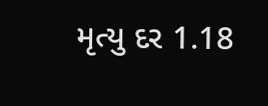મૃત્યુ દર 1.18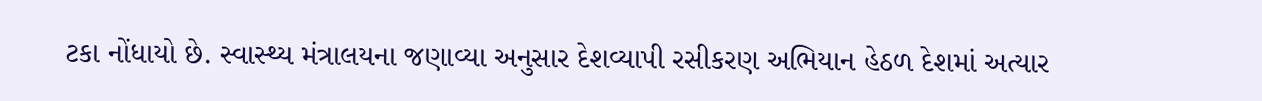ટકા નોંધાયો છે. સ્વાસ્થ્ય મંત્રાલયના જણાવ્યા અનુસાર દેશવ્યાપી રસીકરણ અભિયાન હેઠળ દેશમાં અત્યાર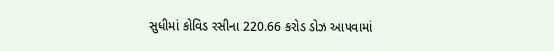સુધીમાં કોવિડ રસીના 220.66 કરોડ ડોઝ આપવામાં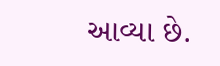આવ્યા છે.